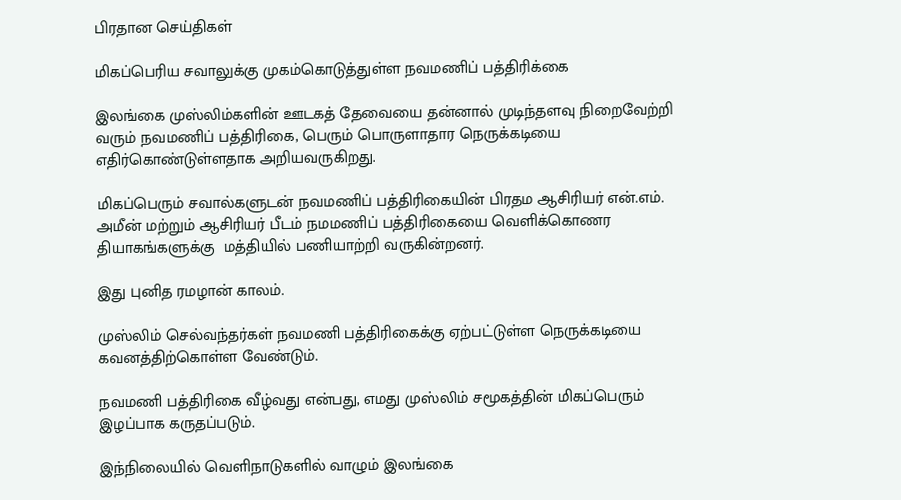பிரதான செய்திகள்

மிகப்பெரிய சவாலுக்கு முகம்கொடுத்துள்ள நவமணிப் பத்திரிக்கை

இலங்கை முஸ்லிம்களின் ஊடகத் தேவையை தன்னால் முடிந்தளவு நிறைவேற்றி வரும் நவமணிப் பத்திரிகை, பெரும் பொருளாதார நெருக்கடியை எதிர்கொண்டுள்ளதாக அறியவருகிறது.

மிகப்பெரும் சவால்களுடன் நவமணிப் பத்திரிகையின் பிரதம ஆசிரியர் என்.எம். அமீன் மற்றும் ஆசிரியர் பீடம் நமமணிப் பத்திரிகையை வெளிக்கொணர  தியாகங்களுக்கு  மத்தியில் பணியாற்றி வருகின்றனர்.

இது புனித ரமழான் காலம்.

முஸ்லிம் செல்வந்தர்கள் நவமணி பத்திரிகைக்கு ஏற்பட்டுள்ள நெருக்கடியை கவனத்திற்கொள்ள வேண்டும்.

நவமணி பத்திரிகை வீழ்வது என்பது, எமது முஸ்லிம் சமூகத்தின் மிகப்பெரும் இழப்பாக கருதப்படும்.

இந்நிலையில் வெளிநாடுகளில் வாழும் இலங்கை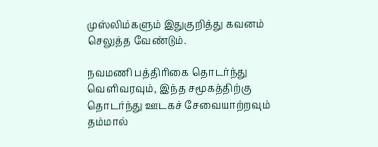முஸ்லிம்களும் இதுகுறித்து கவனம் செலுத்த வேண்டும்.

நவமணி பத்திரிகை தொடர்ந்து வெளிவரவும், இந்த சமூகத்திற்கு தொடர்ந்து ஊடகச் சேவையாற்றவும் தம்மால்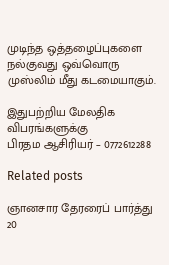முடிந்த ஒத்தழைப்புகளை நல்குவது ஒவ்வொரு முஸ்லிம் மீது கடமையாகும்.

இதுபற்றிய மேலதிக விபரங்களுக்கு
பிரதம ஆசிரியர் – 0772612288

Related posts

ஞானசார தேரரைப் பார்த்து 20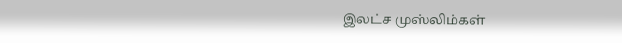இலட்ச முஸ்லிம்கள்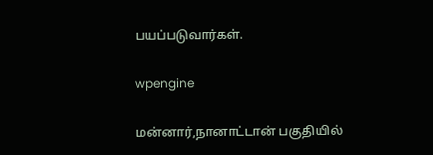பயப்படுவார்கள்.

wpengine

மன்னார்,நானாட்டான் பகுதியில்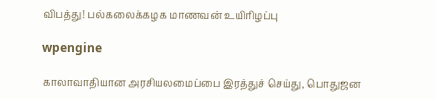விபத்து! பல்கலைக்கழக மாணவன் உயிரிழப்பு

wpengine

காலாவாதியான அரசியலமைப்பை இரத்துச் செய்து, பொதுஜன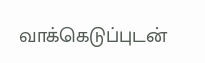வாக்கெடுப்புடன்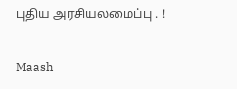புதிய அரசியலமைப்பு . !

Maash